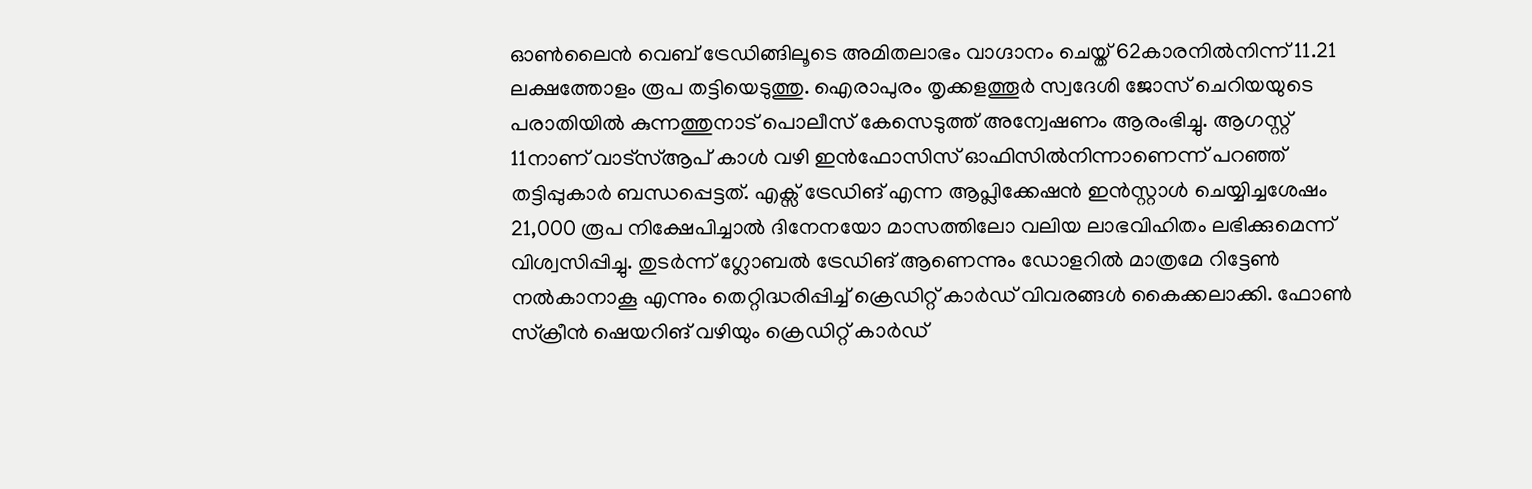ഓൺലൈൻ വെബ് ട്രേഡിങ്ങിലൂടെ അമിതലാഭം വാഗ്ദാനം ചെയ്ത് 62കാരനിൽനിന്ന് 11.21 ലക്ഷത്തോളം രൂപ തട്ടിയെടുത്തു. ഐരാപുരം തൃക്കളത്തൂർ സ്വദേശി ജോസ് ചെറിയയുടെ പരാതിയിൽ കുന്നത്തുനാട് പൊലീസ് കേസെടുത്ത് അന്വേഷണം ആരംഭിച്ചു. ആഗസ്റ്റ് 11നാണ് വാട്സ്ആപ് കാൾ വഴി ഇൻഫോസിസ് ഓഫിസിൽനിന്നാണെന്ന് പറഞ്ഞ് തട്ടിപ്പുകാർ ബന്ധപ്പെട്ടത്. എക്സ് ട്രേഡിങ് എന്ന ആപ്ലിക്കേഷൻ ഇൻസ്റ്റാൾ ചെയ്യിച്ചശേഷം 21,000 രൂപ നിക്ഷേപിച്ചാൽ ദിനേനയോ മാസത്തിലോ വലിയ ലാഭവിഹിതം ലഭിക്കുമെന്ന് വിശ്വസിപ്പിച്ചു. തുടർന്ന് ഗ്ലോബൽ ട്രേഡിങ് ആണെന്നും ഡോളറിൽ മാത്രമേ റിട്ടേൺ നൽകാനാകൂ എന്നും തെറ്റിദ്ധരിപ്പിച്ച് ക്രെഡിറ്റ് കാർഡ് വിവരങ്ങൾ കൈക്കലാക്കി. ഫോൺ സ്ക്രീൻ ഷെയറിങ് വഴിയും ക്രെഡിറ്റ് കാർഡ്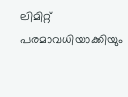ലിമിറ്റ് പരമാവധിയാക്കിയും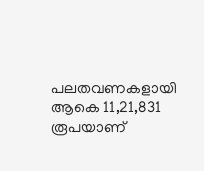പലതവണകളായി ആകെ 11,21,831 രൂപയാണ്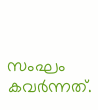സംഘം കവർന്നത്.